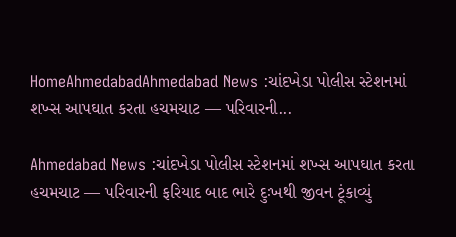HomeAhmedabadAhmedabad News :ચાંદખેડા પોલીસ સ્ટેશનમાં શખ્સ આપઘાત કરતા હચમચાટ — પરિવારની...

Ahmedabad News :ચાંદખેડા પોલીસ સ્ટેશનમાં શખ્સ આપઘાત કરતા હચમચાટ — પરિવારની ફરિયાદ બાદ ભારે દુઃખથી જીવન ટૂંકાવ્યું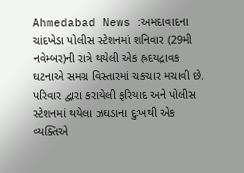Ahmedabad News :અમદાવાદના ચાંદખેડા પોલીસ સ્ટેશનમાં શનિવાર (29મી નવેમ્બર)ની રાત્રે થયેલી એક હ્રદયદ્રાવક ઘટનાએ સમગ્ર વિસ્તારમાં ચકચાર મચાવી છે. પરિવાર દ્વારા કરાયેલી ફરિયાદ અને પોલીસ સ્ટેશનમાં થયેલા ઝઘડાના દુઃખથી એક વ્યક્તિએ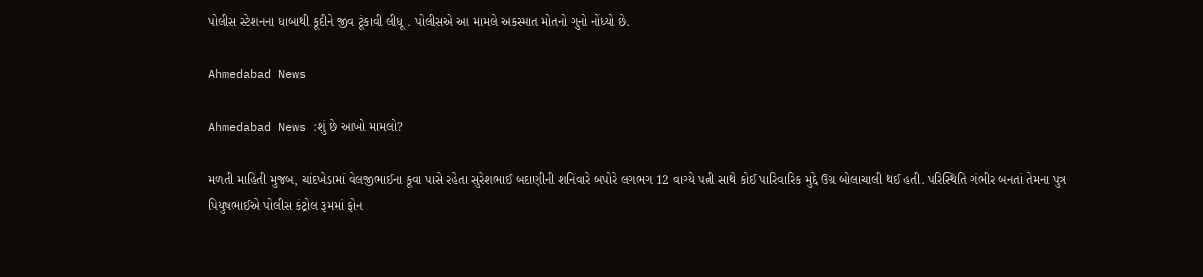પોલીસ સ્ટેશનના ધાબાથી કૂદીને જીવ ટૂંકાવી લીધૂ . પોલીસએ આ મામલે અકસ્માત મોતનો ગુનો નોંધ્યો છે.

Ahmedabad News

Ahmedabad News :શું છે આખો મામલો?

મળતી માહિતી મુજબ, ચાંદખેડામાં વેલજીભાઈના કૂવા પાસે રહેતા સુરેશભાઈ બદાણીની શનિવારે બપોરે લગભગ 12 વાગ્યે પત્ની સાથે કોઈ પારિવારિક મુદ્દે ઉગ્ર બોલાચાલી થઈ હતી. પરિસ્થિતિ ગંભીર બનતાં તેમના પુત્ર પિયુષભાઈએ પોલીસ કંટ્રોલ રૂમમાં ફોન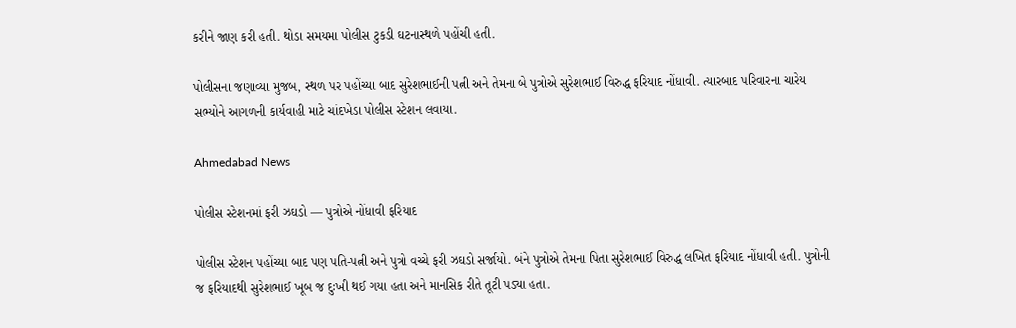કરીને જાણ કરી હતી. થોડા સમયમા પોલીસ ટુકડી ઘટનાસ્થળે પહોંચી હતી.

પોલીસના જણાવ્યા મુજબ, સ્થળ પર પહોંચ્યા બાદ સુરેશભાઈની પત્ની અને તેમના બે પુત્રોએ સુરેશભાઈ વિરુદ્ધ ફરિયાદ નોંધાવી. ત્યારબાદ પરિવારના ચારેય સભ્યોને આગળની કાર્યવાહી માટે ચાંદખેડા પોલીસ સ્ટેશન લવાયા.

Ahmedabad News

પોલીસ સ્ટેશનમાં ફરી ઝઘડો — પુત્રોએ નોંધાવી ફરિયાદ

પોલીસ સ્ટેશન પહોંચ્યા બાદ પણ પતિ-પત્ની અને પુત્રો વચ્ચે ફરી ઝઘડો સર્જાયો. બંને પુત્રોએ તેમના પિતા સુરેશભાઈ વિરુદ્ધ લખિત ફરિયાદ નોંધાવી હતી. પુત્રોની જ ફરિયાદથી સુરેશભાઈ ખૂબ જ દુઃખી થઈ ગયા હતા અને માનસિક રીતે તૂટી પડ્યા હતા.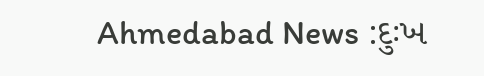Ahmedabad News :દુઃખ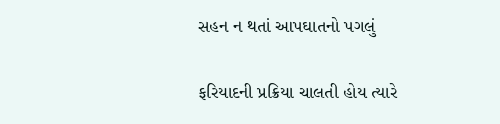સહન ન થતાં આપઘાતનો પગલું

ફરિયાદની પ્રક્રિયા ચાલતી હોય ત્યારે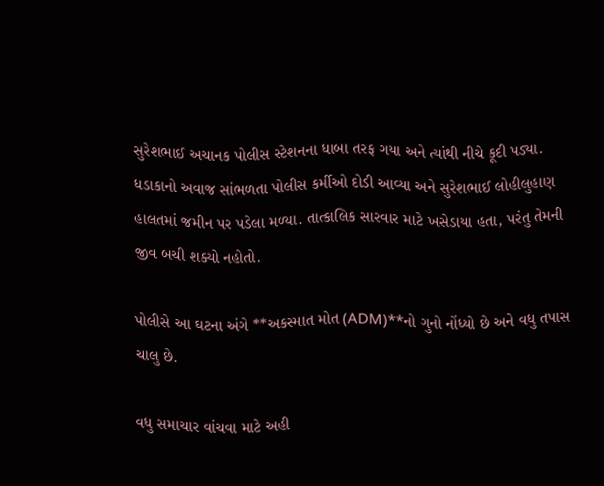સુરેશભાઈ અચાનક પોલીસ સ્ટેશનના ધાબા તરફ ગયા અને ત્યાંથી નીચે કૂદી પડ્યા. ધડાકાનો અવાજ સાંભળતા પોલીસ કર્મીઓ દોડી આવ્યા અને સુરેશભાઈ લોહીલુહાણ હાલતમાં જમીન પર પડેલા મળ્યા. તાત્કાલિક સારવાર માટે ખસેડાયા હતા, પરંતુ તેમની જીવ બચી શક્યો નહોતો.

પોલીસે આ ઘટના અંગે **અકસ્માત મોત (ADM)**નો ગુનો નોંધ્યો છે અને વધુ તપાસ ચાલુ છે.

વધુ સમાચાર વાંચવા માટે અહી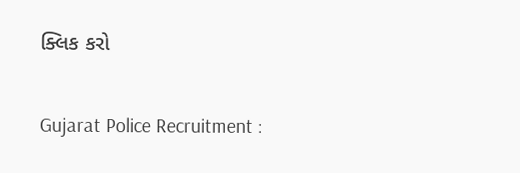ક્લિક કરો

Gujarat Police Recruitment :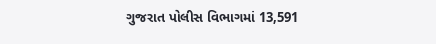ગુજરાત પોલીસ વિભાગમાં 13,591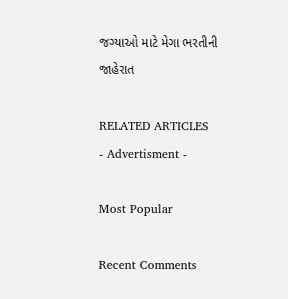જગ્યાઓ માટે મેગા ભરતીની જાહેરાત

RELATED ARTICLES
- Advertisment -

Most Popular

Recent Comments